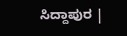ಸಿದ್ದಾಪುರ |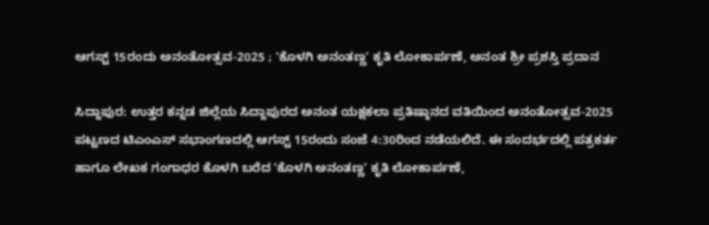ಆಗಸ್ಟ್‌ 15ರಂದು ಅನಂತೋತ್ಸವ-2025 ; ʼಕೊಳಗಿ ಅನಂತಣ್ಣʼ ಕೃತಿ ಲೋಕಾರ್ಪಣೆ, ಅನಂತ ಶ್ರೀ ಪ್ರಶಸ್ತಿ ಪ್ರದಾನ

ಸಿದ್ದಾಪುರ: ಉತ್ತರ ಕನ್ನಡ ಜಿಲ್ಲೆಯ ಸಿದ್ದಾಪುರದ ಅನಂತ ಯಕ್ಷಕಲಾ ಪ್ರತಿಷ್ಠಾನದ ವತಿಯಿಂದ ಅನಂತೋತ್ಸವ-2025 ಪಟ್ಟಣದ ಟಿಎಂಎಸ್‌ ಸಭಾಂಗಣದಲ್ಲಿ ಆಗಸ್ಟ್‌ 15ರಂದು ಸಂಜೆ 4:30ರಿಂದ ನಡೆಯಲಿದೆ. ಈ ಸಂದರ್ಭದಲ್ಲಿ ಪತ್ರಕರ್ತ ಹಾಗೂ ಲೇಖಕ ಗಂಗಾಧರ ಕೊಳಗಿ ಬರೆದ ʼಕೊಳಗಿ ಅನಂತಣ್ಣʼ ಕೃತಿ ಲೋಕಾರ್ಪಣೆ,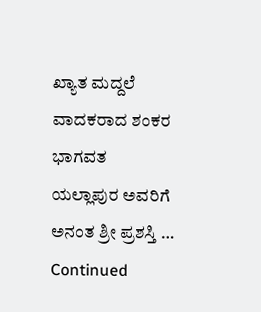ಖ್ಯಾತ ಮದ್ದಲೆ ವಾದಕರಾದ ಶಂಕರ ಭಾಗವತ ಯಲ್ಲಾಪುರ ಅವರಿಗೆ ಅನಂತ ಶ್ರೀ ಪ್ರಶಸ್ತಿ … Continued